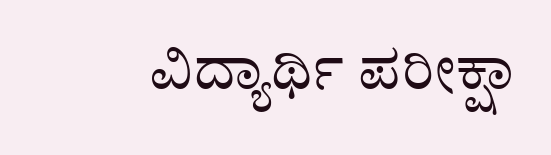ವಿದ್ಯಾರ್ಥಿ ಪರೀಕ್ಷಾ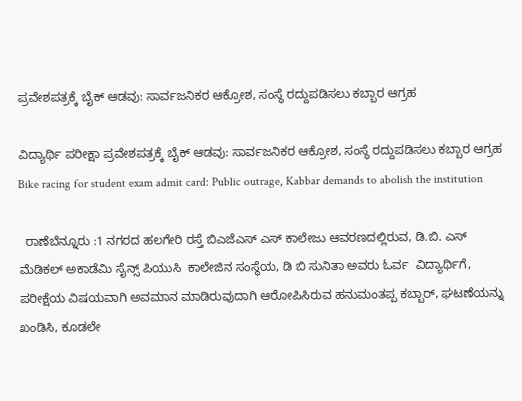ಪ್ರವೇಶಪತ್ರಕ್ಕೆ ಬೈಕ್ ಆಡವು: ಸಾರ್ವಜನಿಕರ ಆಕ್ರೋಶ, ಸಂಸ್ಥೆ ರದ್ದುಪಡಿಸಲು ಕಬ್ಬಾರ ಆಗ್ರಹ

ವಿದ್ಯಾರ್ಥಿ ಪರೀಕ್ಷಾ ಪ್ರವೇಶಪತ್ರಕ್ಕೆ ಬೈಕ್ ಆಡವು: ಸಾರ್ವಜನಿಕರ ಆಕ್ರೋಶ, ಸಂಸ್ಥೆ ರದ್ದುಪಡಿಸಲು ಕಬ್ಬಾರ ಆಗ್ರಹ Bike racing for student exam admit card: Public outrage, Kabbar demands to abolish the institution

  ರಾಣೆಬೆನ್ನೂರು :1 ನಗರದ ಹಲಗೇರಿ ರಸ್ತೆ ಬಿಎಜೆಎಸ್ ಎಸ್ ಕಾಲೇಜು ಆವರಣದಲ್ಲಿರುವ, ಡಿ.ಬಿ. ಎಸ್ ಮೆಡಿಕಲ್ ಅಕಾಡೆಮಿ ಸೈನ್ಸ್‌ ಪಿಯುಸಿ  ಕಾಲೇಜಿನ ಸಂಸ್ಥೆಯ, ಡಿ ಬಿ ಸುನಿತಾ ಅವರು ಓರ್ವ  ವಿದ್ಯಾರ್ಥಿಗೆ, ಪರೀಕ್ಷೆಯ ವಿಷಯವಾಗಿ ಅವಮಾನ ಮಾಡಿರುವುದಾಗಿ ಆರೋಪಿಸಿರುವ ಹನುಮಂತಪ್ಪ ಕಬ್ಬಾರ್, ಘಟಣೆಯನ್ನು   ಖಂಡಿಸಿ, ಕೂಡಲೇ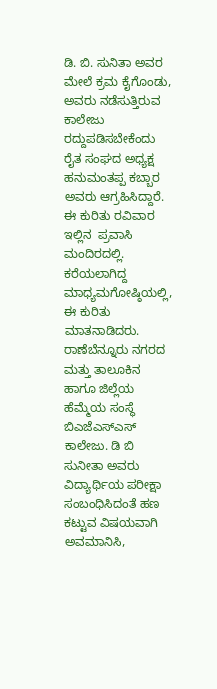ಡಿ. ಬಿ. ಸುನಿತಾ ಅವರ ಮೇಲೆ ಕ್ರಮ ಕೈಗೊಂಡು, ಅವರು ನಡೆಸುತ್ತಿರುವ ಕಾಲೇಜು  ರದ್ದುಪಡಿಸಬೇಕೆಂದು ರೈತ ಸಂಘದ ಅಧ್ಯಕ್ಷ ಹನುಮಂತಪ್ಪ ಕಬ್ಬಾರ ಅವರು ಆಗ್ರಹಿಸಿದ್ದಾರೆ. ಈ ಕುರಿತು ರವಿವಾರ ಇಲ್ಲಿನ  ಪ್ರವಾಸಿ ಮಂದಿರದಲ್ಲಿ. ಕರೆಯಲಾಗಿದ್ದ ಮಾಧ್ಯಮಗೋಷ್ಠಿಯಲ್ಲಿ, ಈ ಕುರಿತು ಮಾತನಾಡಿದರು. ರಾಣೆಬೆನ್ನೂರು ನಗರದ ಮತ್ತು ತಾಲೂಕಿನ ಹಾಗೂ ಜಿಲ್ಲೆಯ ಹೆಮ್ಮೆಯ ಸಂಸ್ಥೆ ಬಿಎಜೆಎಸ್‌ಎಸ್ ಕಾಲೇಜು. ಡಿ ಬಿ ಸುನೀತಾ ಅವರು ವಿದ್ಯಾರ್ಥಿಯ ಪರೀಕ್ಷಾ ಸಂಬಂಧಿಸಿದಂತೆ ಹಣ ಕಟ್ಟುವ ವಿಷಯವಾಗಿ   ಅವಮಾನಿಸಿ,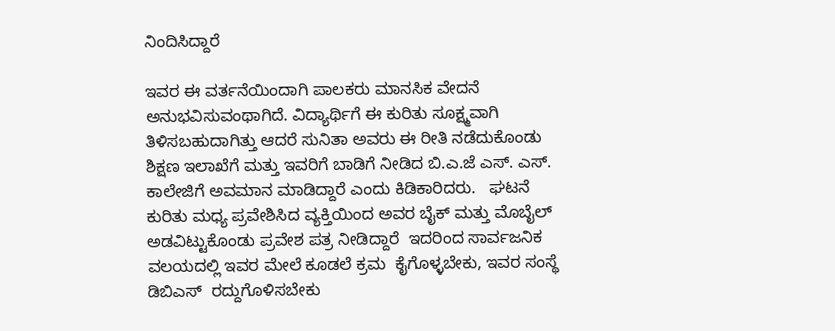ನಿಂದಿಸಿದ್ದಾರೆ

ಇವರ ಈ ವರ್ತನೆಯಿಂದಾಗಿ ಪಾಲಕರು ಮಾನಸಿಕ ವೇದನೆ ಅನುಭವಿಸುವಂಥಾಗಿದೆ. ವಿದ್ಯಾರ್ಥಿಗೆ ಈ ಕುರಿತು ಸೂಕ್ಷ್ಮವಾಗಿ ತಿಳಿಸಬಹುದಾಗಿತ್ತು ಆದರೆ ಸುನಿತಾ ಅವರು ಈ ರೀತಿ ನಡೆದುಕೊಂಡು ಶಿಕ್ಷಣ ಇಲಾಖೆಗೆ ಮತ್ತು ಇವರಿಗೆ ಬಾಡಿಗೆ ನೀಡಿದ ಬಿ.ಎ.ಜೆ ಎಸ್‌. ಎಸ್‌. ಕಾಲೇಜಿಗೆ ಅವಮಾನ ಮಾಡಿದ್ದಾರೆ ಎಂದು ಕಿಡಿಕಾರಿದರು.   ಘಟನೆ ಕುರಿತು ಮಧ್ಯ ಪ್ರವೇಶಿಸಿದ ವ್ಯಕ್ತಿಯಿಂದ ಅವರ ಬೈಕ್ ಮತ್ತು ಮೊಬೈಲ್ ಅಡವಿಟ್ಟುಕೊಂಡು ಪ್ರವೇಶ ಪತ್ರ ನೀಡಿದ್ದಾರೆ  ಇದರಿಂದ ಸಾರ್ವಜನಿಕ ವಲಯದಲ್ಲಿ ಇವರ ಮೇಲೆ ಕೂಡಲೆ ಕ್ರಮ  ಕೈಗೊಳ್ಳಬೇಕು, ಇವರ ಸಂಸ್ಥೆ ಡಿಬಿಎಸ್  ರದ್ದುಗೊಳಿಸಬೇಕು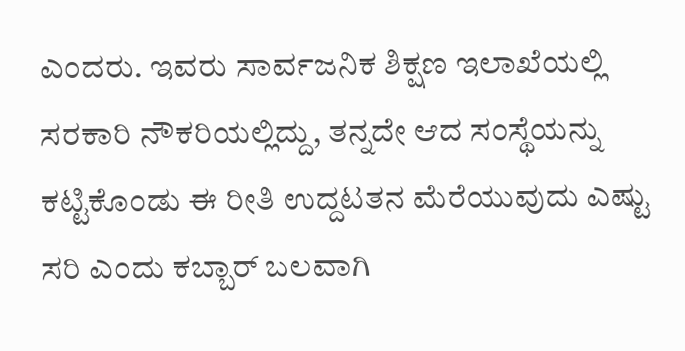ಎಂದರು. ಇವರು ಸಾರ್ವಜನಿಕ ಶಿಕ್ಷಣ ಇಲಾಖೆಯಲ್ಲಿ ಸರಕಾರಿ ನೌಕರಿಯಲ್ಲಿದ್ದು, ತನ್ನದೇ ಆದ ಸಂಸ್ಥೆಯನ್ನು ಕಟ್ಟಿಕೊಂಡು ಈ ರೀತಿ ಉದ್ದಟತನ ಮೆರೆಯುವುದು ಎಷ್ಟು ಸರಿ ಎಂದು ಕಬ್ಬಾರ್ ಬಲವಾಗಿ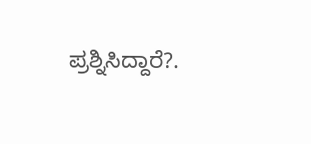ಪ್ರಶ್ನಿಸಿದ್ದಾರೆ?.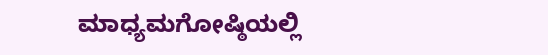ಮಾಧ್ಯಮಗೋಷ್ಠಿಯಲ್ಲಿ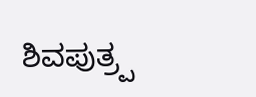ಶಿವಪುತ್ರ‍್ಪ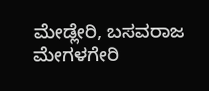ಮೇಡ್ಲೇರಿ, ಬಸವರಾಜ ಮೇಗಳಗೇರಿ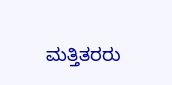ಮತ್ತಿತರರು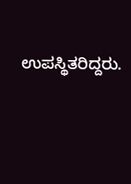ಉಪಸ್ಥಿತರಿದ್ದರು.